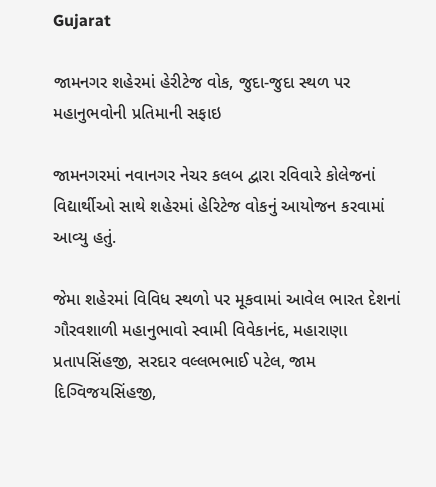Gujarat

જામનગર શહેરમાં હેરીટેજ વોક, જુદા-જુદા સ્થળ પર મહાનુભવોની પ્રતિમાની સફાઇ

જામનગરમાં નવાનગર નેચર કલબ દ્વારા રવિવારે કોલેજનાં વિદ્યાર્થીઓ સાથે શહેરમાં હેરિટેજ વોકનું આયોજન કરવામાં આવ્યુ હતું.

જેમા શહેરમાં વિવિધ સ્થળો પર મૂકવામાં આવેલ ભારત દેશનાં ગૌરવશાળી મહાનુભાવો સ્વામી વિવેકાનંદ, મહારાણા પ્રતાપસિંહજી, સરદાર વલ્લભભાઈ પટેલ, જામ દિગ્વિજયસિંહજી,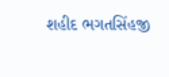શહીદ ભગતસિંહજી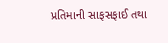પ્રતિમાની સાફસફાઈ તથા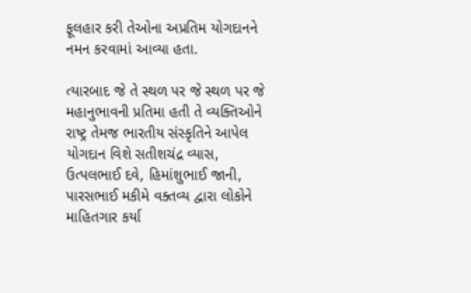ફૂલહાર કરી તેઓના અપ્રતિમ યોગદાનને નમન કરવામાં આવ્યા હતા.

ત્યારબાદ જે તે સ્થળ પર જે સ્થળ પર જે મહાનુભાવની પ્રતિમા હતી તે વ્યક્તિઓને રાષ્ટ્ર તેમજ ભારતીય સંસ્કૃતિને આપેલ યોગદાન વિશે સતીશચંદ્ર વ્યાસ, ઉત્પલભાઈ દવે, હિમાંશુભાઈ જાની, પારસભાઈ મકીમે વક્તવ્ય દ્વારા લોકોને માહિતગાર કર્યા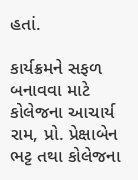હતાં.

કાર્યક્રમને સફળ બનાવવા માટે કોલેજના આચાર્ય રામ, પ્રો. પ્રેક્ષાબેન ભટ્ટ તથા કોલેજના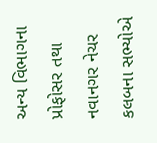અન્ય વિભાગના પ્રોફોસર તથા નવાનગર નેચર કલબના સભ્યોએ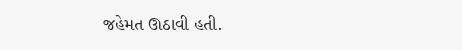જહેમત ઊઠાવી હતી.